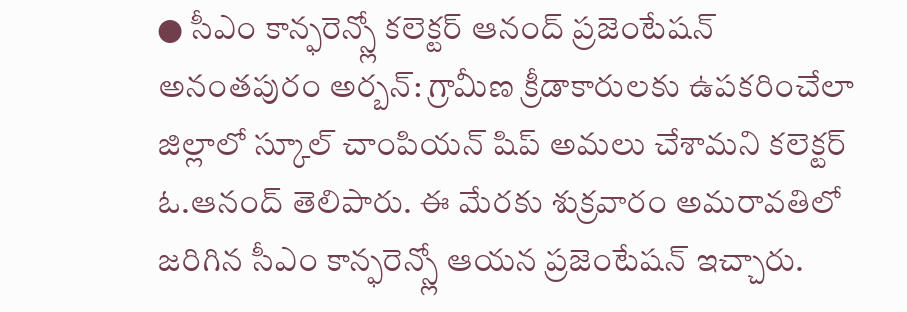● సీఎం కాన్ఫరెన్స్లో కలెక్టర్ ఆనంద్ ప్రజెంటేషన్
అనంతపురం అర్బన్: గ్రామీణ క్రీడాకారులకు ఉపకరించేలా జిల్లాలో స్కూల్ చాంపియన్ షిప్ అమలు చేశామని కలెక్టర్ ఓ.ఆనంద్ తెలిపారు. ఈ మేరకు శుక్రవారం అమరావతిలో జరిగిన సీఎం కాన్ఫరెన్స్లో ఆయన ప్రజెంటేషన్ ఇచ్చారు.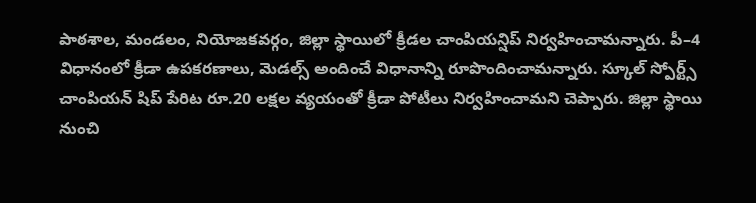పాఠశాల, మండలం, నియోజకవర్గం, జిల్లా స్థాయిలో క్రీడల చాంపియన్షిప్ నిర్వహించామన్నారు. పీ–4 విధానంలో క్రీడా ఉపకరణాలు, మెడల్స్ అందించే విధానాన్ని రూపొందించామన్నారు. స్కూల్ స్పోర్ట్స్ చాంపియన్ షిప్ పేరిట రూ.20 లక్షల వ్యయంతో క్రీడా పోటీలు నిర్వహించామని చెప్పారు. జిల్లా స్థాయి నుంచి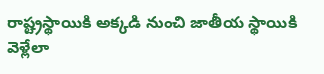రాష్ట్రస్థాయికి అక్కడి నుంచి జాతీయ స్థాయికి వెళ్లేలా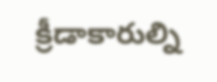క్రీడాకారుల్ని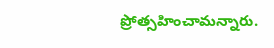ప్రోత్సహించామన్నారు.